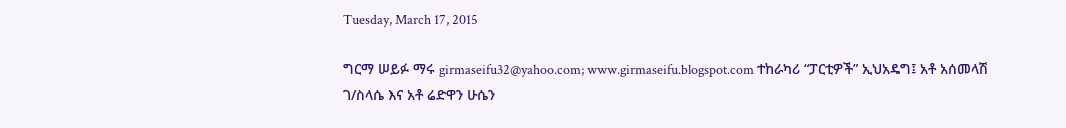Tuesday, March 17, 2015

ግርማ ሠይፉ ማሩ girmaseifu32@yahoo.com; www.girmaseifu.blogspot.com ተከራካሪ “ፓርቲዎች” ኢህአዴግ፤ አቶ አሰመላሽ ገ/ስላሴ እና አቶ ሬድዋን ሁሴን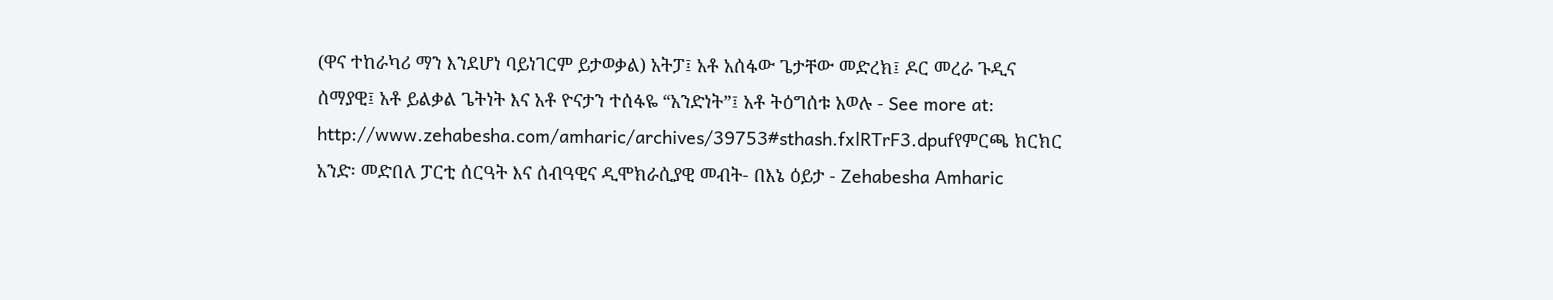(ዋና ተከራካሪ ማን እንደሆነ ባይነገርም ይታወቃል) አትፓ፤ አቶ አሰፋው ጌታቸው መድረክ፤ ዶር መረራ ጉዲና ሰማያዊ፤ አቶ ይልቃል ጌትነት እና አቶ ዮናታን ተሰፋዬ “አንድነት”፤ አቶ ትዕግሰቱ አወሉ - See more at: http://www.zehabesha.com/amharic/archives/39753#sthash.fxlRTrF3.dpufየምርጫ ክርክር አንድ፡ መድበለ ፓርቲ ሰርዓት እና ሰብዓዊና ዲሞክራሲያዊ መብት- በእኔ ዕይታ - Zehabesha Amharic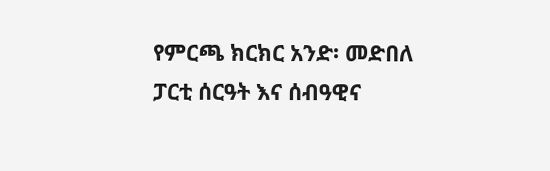የምርጫ ክርክር አንድ፡ መድበለ ፓርቲ ሰርዓት እና ሰብዓዊና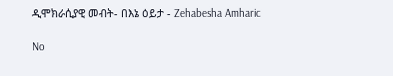ዲሞክራሲያዊ መብት- በእኔ ዕይታ - Zehabesha Amharic

No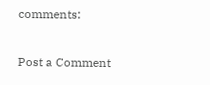comments:

Post a Comment